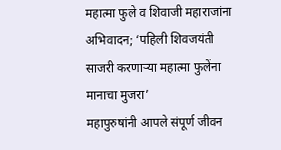महात्मा फुले व शिवाजी महाराजांना अभिवादन; ‘पहिली शिवजयंती साजरी करणाऱ्या महात्मा फुलेंना मानाचा मुजरा’
महापुरुषांनी आपले संपूर्ण जीवन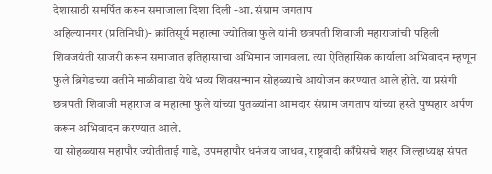देशासाठी समर्पित करुन समाजाला दिशा दिली -आ. संग्राम जगताप
अहिल्यानगर (प्रतिनिधी)- क्रांतिसूर्य महात्मा ज्योतिबा फुले यांनी छत्रपती शिवाजी महाराजांची पहिली शिवजयंती साजरी करून समाजात इतिहासाचा अभिमान जागवला. त्या ऐतिहासिक कार्याला अभिवादन म्हणून फुले ब्रिगेडच्या वतीने माळीवाडा येथे भव्य शिवसन्मान सोहळ्याचे आयोजन करण्यात आले होते. या प्रसंगी छत्रपती शिवाजी महाराज व महात्मा फुले यांच्या पुतळ्यांना आमदार संग्राम जगताप यांच्या हस्ते पुष्पहार अर्पण करून अभिवादन करण्यात आले.
या सोहळ्यास महापौर ज्योतीताई गाडे, उपमहापौर धनंजय जाधव, राष्ट्रवादी काँग्रेसचे शहर जिल्हाध्यक्ष संपत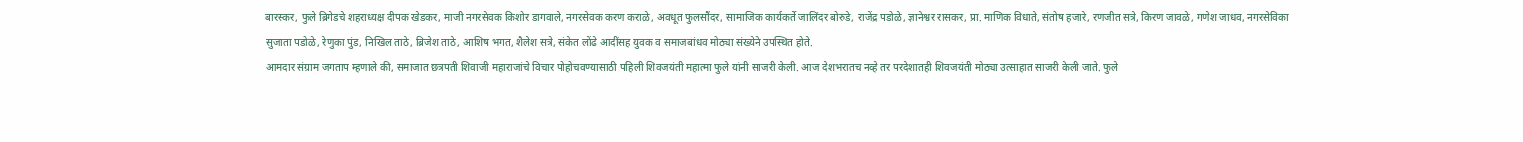बारस्कर, फुले ब्रिगेडचे शहराध्यक्ष दीपक खेडकर, माजी नगरसेवक किशोर डागवाले, नगरसेवक करण कराळे, अवधूत फुलसौंदर, सामाजिक कार्यकर्ते जालिंदर बोरुडे, राजेंद्र पडोळे, ज्ञानेश्वर रासकर, प्रा. माणिक विधाते, संतोष हजारे, रणजीत सत्रे, किरण जावळे, गणेश जाधव, नगरसेविका सुजाता पडोळे, रेणुका पुंड, निखिल ताठे, ब्रिजेश ताठे, आशिष भगत, शैलेश सत्रे, संकेत लोंढे आदींसह युवक व समाजबांधव मोठ्या संख्येने उपस्थित होते.
आमदार संग्राम जगताप म्हणाले की, समाजात छत्रपती शिवाजी महाराजांचे विचार पोहोचवण्यासाठी पहिली शिवजयंती महात्मा फुले यांनी साजरी केली. आज देशभरातच नव्हे तर परदेशातही शिवजयंती मोठ्या उत्साहात साजरी केली जाते. फुले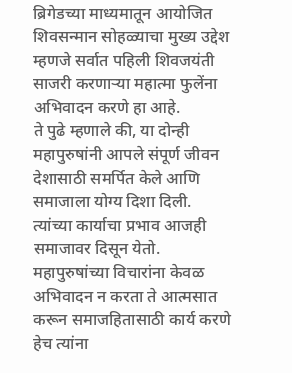ब्रिगेडच्या माध्यमातून आयोजित शिवसन्मान सोहळ्याचा मुख्य उद्देश म्हणजे सर्वात पहिली शिवजयंती साजरी करणाऱ्या महात्मा फुलेंना अभिवादन करणे हा आहे.
ते पुढे म्हणाले की, या दोन्ही महापुरुषांनी आपले संपूर्ण जीवन देशासाठी समर्पित केले आणि समाजाला योग्य दिशा दिली. त्यांच्या कार्याचा प्रभाव आजही समाजावर दिसून येतो. महापुरुषांच्या विचारांना केवळ अभिवादन न करता ते आत्मसात करून समाजहितासाठी कार्य करणे हेच त्यांना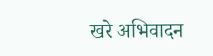खरे अभिवादन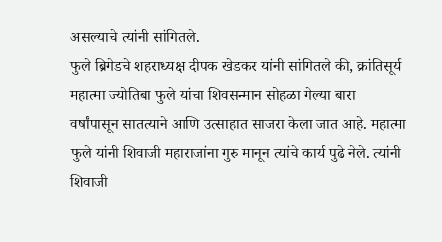असल्याचे त्यांनी सांगितले.
फुले ब्रिगेडचे शहराध्यक्ष दीपक खेडकर यांनी सांगितले की, क्रांतिसूर्य महात्मा ज्योतिबा फुले यांचा शिवसन्मान सोहळा गेल्या बारा वर्षांपासून सातत्याने आणि उत्साहात साजरा केला जात आहे. महात्मा फुले यांनी शिवाजी महाराजांना गुरु मानून त्यांचे कार्य पुढे नेले. त्यांनी शिवाजी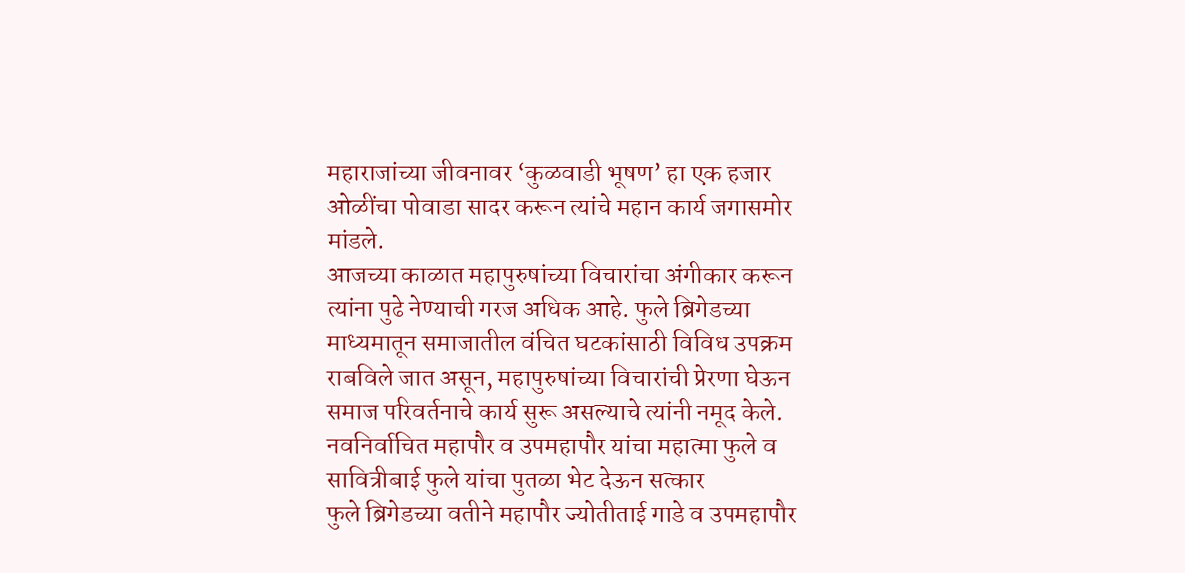महाराजांच्या जीवनावर ‘कुळवाडी भूषण’ हा एक हजार ओळींचा पोवाडा सादर करून त्यांचे महान कार्य जगासमोर मांडले.
आजच्या काळात महापुरुषांच्या विचारांचा अंगीकार करून त्यांना पुढे नेण्याची गरज अधिक आहे. फुले ब्रिगेडच्या माध्यमातून समाजातील वंचित घटकांसाठी विविध उपक्रम राबविले जात असून, महापुरुषांच्या विचारांची प्रेरणा घेऊन समाज परिवर्तनाचे कार्य सुरू असल्याचे त्यांनी नमूद केले.
नवनिर्वाचित महापौर व उपमहापौर यांचा महात्मा फुले व सावित्रीबाई फुले यांचा पुतळा भेट देऊन सत्कार
फुले ब्रिगेडच्या वतीने महापौर ज्योतीताई गाडे व उपमहापौर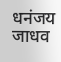धनंजय जाधव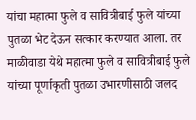यांचा महात्मा फुले व सावित्रीबाई फुले यांच्या पुतळा भेट देऊन सत्कार करण्यात आला. तर माळीवाडा येथे महात्मा फुले व सावित्रीबाई फुले यांच्या पूर्णाकृती पुतळा उभारणीसाठी जलद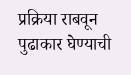प्रक्रिया राबवून पुढाकार घेण्याची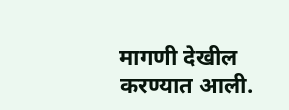मागणी देखील करण्यात आली.